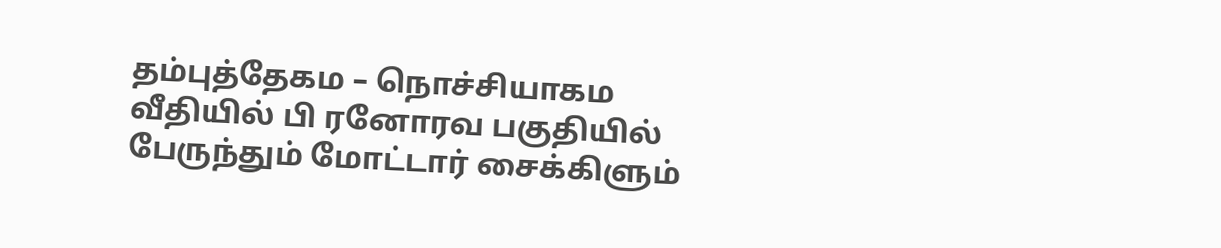தம்புத்தேகம – நொச்சியாகம வீதியில் பி ரனோரவ பகுதியில் பேருந்தும் மோட்டார் சைக்கிளும்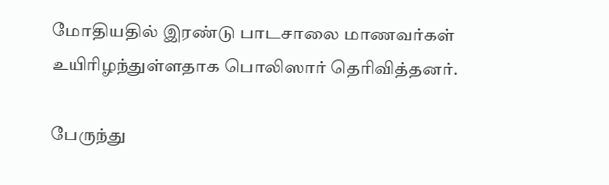மோதியதில் இரண்டு பாடசாலை மாணவர்கள் உயிரிழந்துள்ளதாக பொலிஸார் தெரிவித்தனர்.

பேருந்து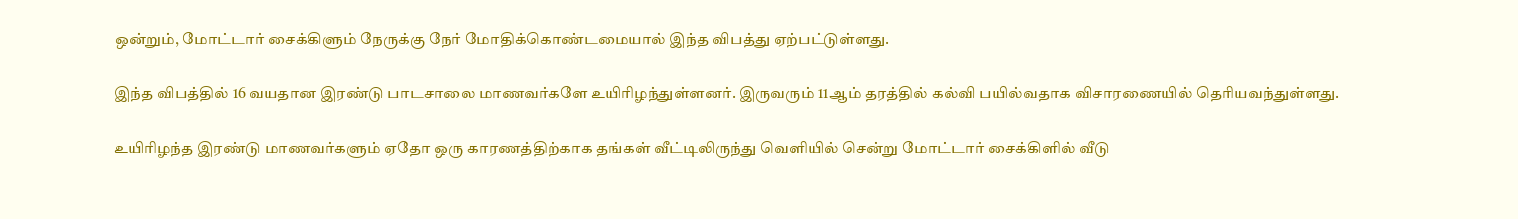ஒன்றும், மோட்டார் சைக்கிளும் நேருக்கு நேர் மோதிக்கொண்டமையால் இந்த விபத்து ஏற்பட்டுள்ளது.

இந்த விபத்தில் 16 வயதான இரண்டு பாடசாலை மாணவர்களே உயிரிழந்துள்ளனர். இருவரும் 11ஆம் தரத்தில் கல்வி பயில்வதாக விசாரணையில் தெரியவந்துள்ளது.

உயிரிழந்த இரண்டு மாணவர்களும் ஏதோ ஒரு காரணத்திற்காக தங்கள் வீட்டிலிருந்து வெளியில் சென்று மோட்டார் சைக்கிளில் வீடு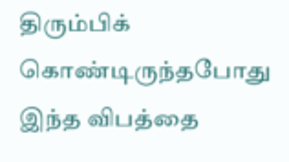திரும்பிக் கொண்டிருந்தபோது இந்த விபத்தை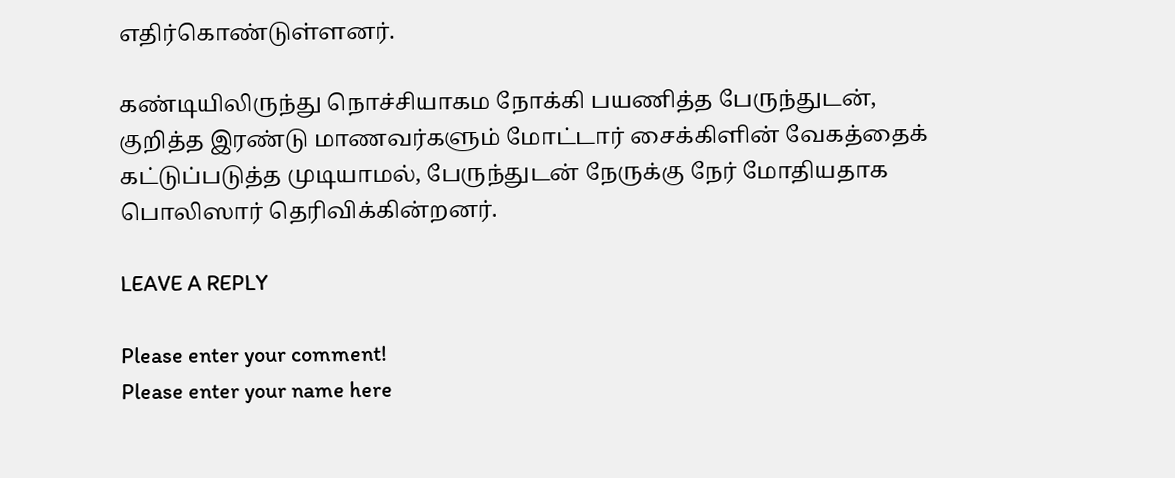எதிர்கொண்டுள்ளனர்.

கண்டியிலிருந்து நொச்சியாகம நோக்கி பயணித்த பேருந்துடன், குறித்த இரண்டு மாணவர்களும் மோட்டார் சைக்கிளின் வேகத்தைக் கட்டுப்படுத்த முடியாமல், பேருந்துடன் நேருக்கு நேர் மோதியதாக பொலிஸார் தெரிவிக்கின்றனர்.

LEAVE A REPLY

Please enter your comment!
Please enter your name here